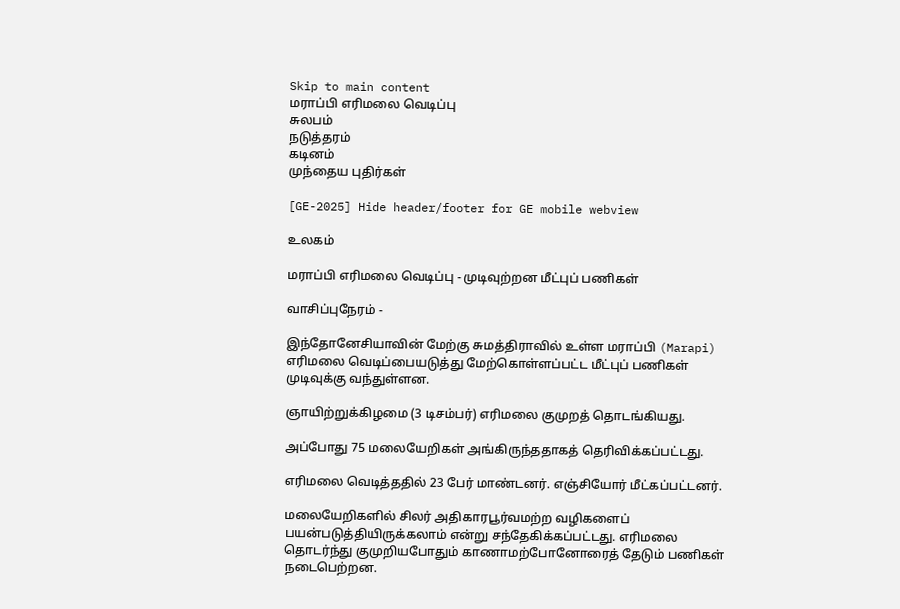Skip to main content
மராப்பி எரிமலை வெடிப்பு
சுலபம்
நடுத்தரம்
கடினம்
முந்தைய புதிர்கள்

[GE-2025] Hide header/footer for GE mobile webview

உலகம்

மராப்பி எரிமலை வெடிப்பு - முடிவுற்றன மீட்புப் பணிகள்

வாசிப்புநேரம் -

இந்தோனேசியாவின் மேற்கு சுமத்திராவில் உள்ள மராப்பி (Marapi) எரிமலை வெடிப்பையடுத்து மேற்கொள்ளப்பட்ட மீட்புப் பணிகள் முடிவுக்கு வந்துள்ளன.

ஞாயிற்றுக்கிழமை (3 டிசம்பர்) எரிமலை குமுறத் தொடங்கியது.

அப்போது 75 மலையேறிகள் அங்கிருந்ததாகத் தெரிவிக்கப்பட்டது.

எரிமலை வெடித்ததில் 23 பேர் மாண்டனர். எஞ்சியோர் மீட்கப்பட்டனர்.

மலையேறிகளில் சிலர் அதிகாரபூர்வமற்ற வழிகளைப் பயன்படுத்தியிருக்கலாம் என்று சந்தேகிக்கப்பட்டது. எரிமலை தொடர்ந்து குமுறியபோதும் காணாமற்போனோரைத் தேடும் பணிகள் நடைபெற்றன.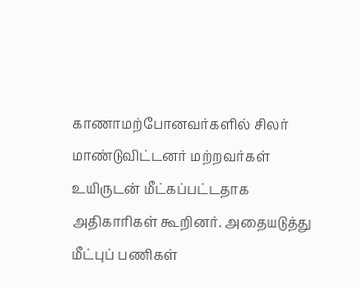காணாமற்போனவர்களில் சிலர் மாண்டுவிட்டனர் மற்றவர்கள் உயிருடன் மீட்கப்பட்டதாக அதிகாரிகள் கூறினர். அதையடுத்து மீட்புப் பணிகள்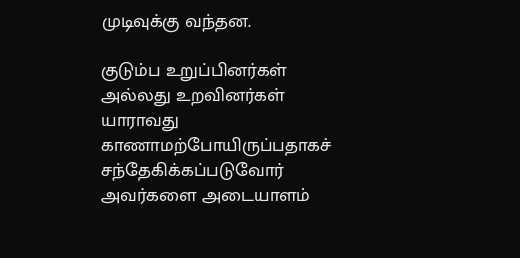முடிவுக்கு வந்தன.

குடும்ப உறுப்பினர்கள் அல்லது உறவினர்கள் யாராவது காணாமற்போயிருப்பதாகச் சந்தேகிக்கப்படுவோர் அவர்களை அடையாளம்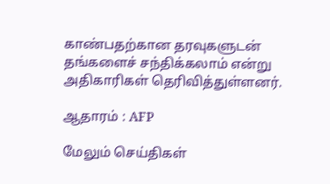காண்பதற்கான தரவுகளுடன் தங்களைச் சந்திக்கலாம் என்று அதிகாரிகள் தெரிவித்துள்ளனர்.

ஆதாரம் : AFP

மேலும் செய்திகள்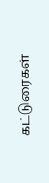கட்டுரைகள்